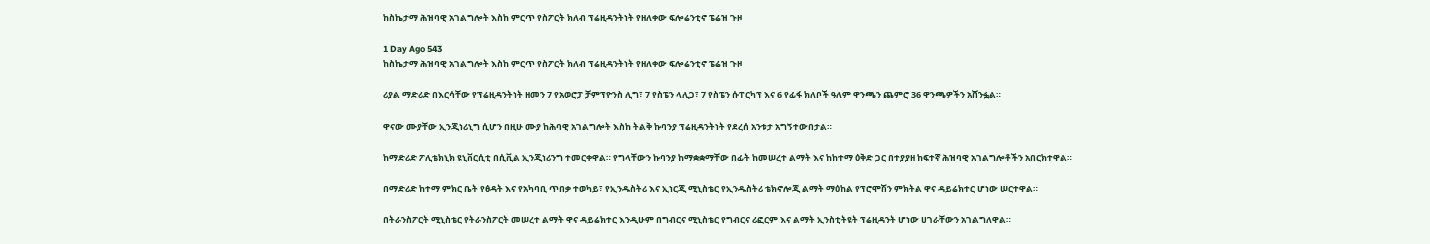ከስኬታማ ሕዝባዊ አገልግሎት እስከ ምርጥ የስፖርት ክለብ ፕሬዚዳንትነት የዘለቀው ፍሎሬንቲኖ ፔሬዝ ጉዞ

1 Day Ago 543
ከስኬታማ ሕዝባዊ አገልግሎት እስከ ምርጥ የስፖርት ክለብ ፕሬዚዳንትነት የዘለቀው ፍሎሬንቲኖ ፔሬዝ ጉዞ

ሪያል ማድሪድ በእርሳቸው የፕሬዚዳንትነት ዘመን 7 የአወሮፓ ቻምፕዮንስ ሊግ፣ 7 የስፔን ላሊጋ፣ 7 የስፔን ሱፐርካፕ እና 6 የፊፋ ክለቦች ዓለም ዋንጫን ጨምሮ 36 ዋንጫዎችን አሸንፏል።

ዋናው ሙያቸው ኢንጂነሪኒግ ሲሆን በዚሁ ሙያ ከሕባዊ አገልግሎት እስከ ትልቅ ኩባንያ ፕሬዚዳንትነት የደረሰ አንቱታ አግኝተውበታል።

ከማድሪድ ፖሊቴክኒክ ዩኒቨርሲቲ በሲቪል ኢንጂነሪንግ ተመርቀዋል። የግላቸውን ኩባንያ ከማቋቋማቸው በፊት ከመሠረተ ልማት እና ከከተማ ዕቅድ ጋር በተያያዘ ከፍተኛ ሕዝባዊ አገልግሎቶችን አበርክተዋል።

በማድሪድ ከተማ ምክር ቤት የፅዳት እና የአካባቢ ጥበቃ ተወካይ፣ የኢንዱስትሪ እና ኢነርጂ ሚኒስቴር የኢንዱስትሪ ቴክኖሎጂ ልማት ማዕከል የፕሮሞሽን ምክትል ዋና ዳይሬክተር ሆነው ሠርተዋል።

በትራንስፖርት ሚኒስቴር የትራንስፖርት መሠረተ ልማት ዋና ዳይሬክተር እንዲሁም በግብርና ሚኒስቴር የግብርና ሪፎርም እና ልማት ኢንስቲትዩት ፕሬዚዳንት ሆነው ሀገራቸውን አገልግለዋል።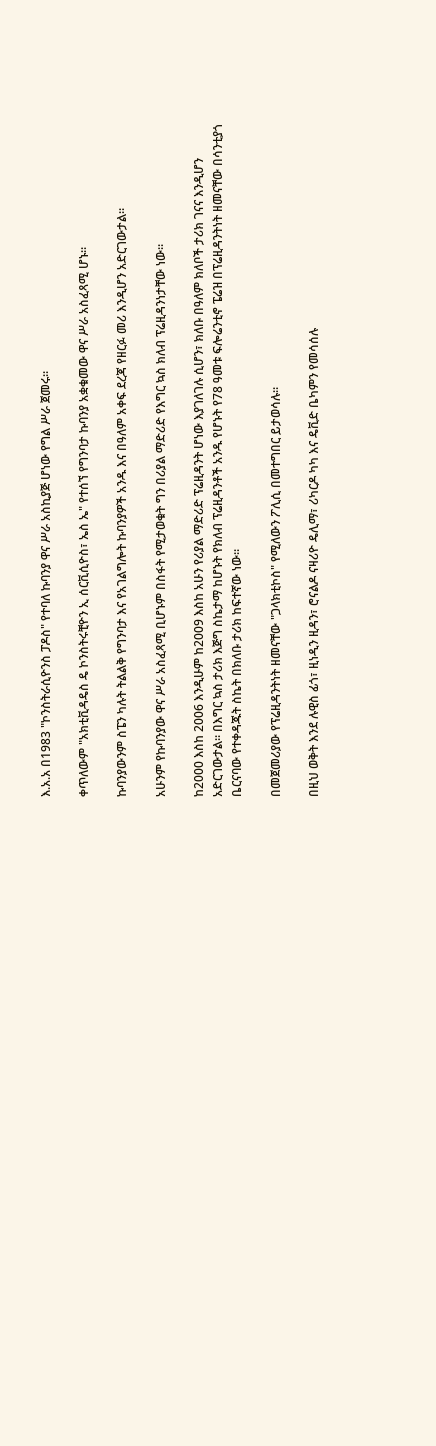እ.አ.አ በ1983 "ኮንስትራሲዮንስ ፓዶስ" የተባለ ኩባንያ ዋና ሥራ አስኪያጅ ሆነው የግል ሥራ ጀመሩ።

ቀጥለውም "አክቲቪዳዴስ ዴ ኮንስትሩቺዮን ኢ ሰርቪሲዮስ፣ ኤስ ኤ" የተሰኘ የግንባታ ኩባንያ አቋቁመው ዋና ሥራ አስፈጻሚ ሆኑ።

ኩባንያውንም ስፔን ካሉት ትልልቅ የግንባታ እና የአገልግሎት ኩባንያዎች አንዱ እና በዓለም አቀፍ ደረጃ የዘርፉ መሪ እንዲሆን አድርገውታል።

አሁንም የኩባንያው ዋና ሥራ አስፈጻሚ ቢሆኑም በስፋት የሚታወቁት ግን በሪያል ማድሪድ የእግር ኳስ ክለብ ፕሬዚዳንነታቸው ነው።

ከ2000 እስከ 2006 እንዲሁም ከ2009 እስከ አሁን የሪያል ማድሪድ ፕሬዚዳንት ሆነው እያገለገሉ ሲሆን፣ ክለቡ በዓለም ክለቦች ታሪክ ገናና እንዲሆን አድርገውታል። በእግር ኳስ ታሪክ እጅግ ስኬታማ ከሆኑት የክለብ ፕሬዚዳንቶች አንዱ የሆኑት የ78 ዓመቱ ፍሎሬንቲኖ ፔሬዝ በፕሬዚዳንትነት ዘመናቸው በሳንቲያጎ ቤርናባው የተቀዳጁት ስኬት በክለቡ ታሪክ ከፍተኛው ነው።

በመጀመሪያው የፕሬዚዳንትነት ዘመናቸው "ጋላክቲኮስ" የሚለውን ፖሊሲ በመተግበር ይታወሳሉ።

በዚህ ወቅት እንደ ሉዊስ ፊጎ፣ ዚነዲን ዚዳን፣ ሮናልዶ ናዛሪዮ ዴሊማ፣ ሪካርዶ ካካ እና ዴቪድ ቤካምን የመሳሰሉ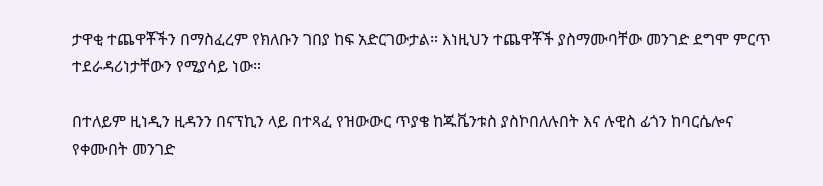ታዋቂ ተጨዋቾችን በማስፈረም የክለቡን ገበያ ከፍ አድርገውታል። እነዚህን ተጨዋቾች ያስማሙባቸው መንገድ ደግሞ ምርጥ ተደራዳሪነታቸውን የሚያሳይ ነው።

በተለይም ዚነዲን ዚዳንን በናፕኪን ላይ በተጻፈ የዝውውር ጥያቄ ከጁቬንቱስ ያስኮበለሉበት እና ሉዊስ ፊጎን ከባርሴሎና የቀሙበት መንገድ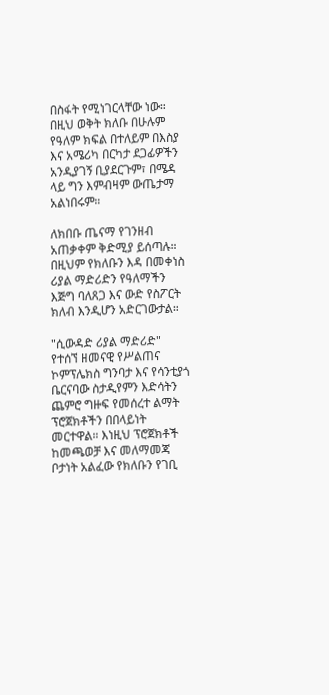በስፋት የሚነገርላቸው ነው። በዚህ ወቅት ክለቡ በሁሉም የዓለም ክፍል በተለይም በእስያ እና አሜሪካ በርካታ ደጋፊዎችን አንዲያገኝ ቢያደርጉም፣ በሜዳ ላይ ግን እምብዛም ውጤታማ አልነበሩም።

ለክበቡ ጤናማ የገንዘብ አጠቃቀም ቅድሚያ ይሰጣሉ። በዚህም የክለቡን እዳ በመቀነስ ሪያል ማድሪድን የዓለማችን እጅግ ባለጸጋ እና ውድ የስፖርት ክለብ እንዲሆን አድርገውታል።

"ሲውዳድ ሪያል ማድሪድ" የተሰኘ ዘመናዊ የሥልጠና ኮምፕሌክስ ግንባታ እና የሳንቲያጎ ቤርናባው ስታዲየምን እድሳትን ጨምሮ ግዙፍ የመሰረተ ልማት ፕሮጀክቶችን በበላይነት መርተዋል። እነዚህ ፕሮጀክቶች ከመጫወቻ እና መለማመጃ ቦታነት አልፈው የክለቡን የገቢ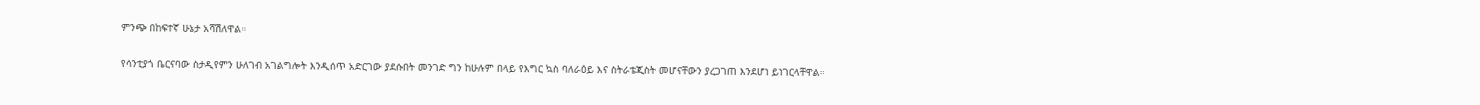ምንጭ በከፍተኛ ሁኔታ አሻሽለዋል።

የሳንቲያጎ ቤርናባው ስታዲየምን ሁለገብ አገልግሎት እንዲሰጥ አድርገው ያደሱበት መንገድ ግን ከሁሉም በላይ የእግር ኳስ ባለራዕይ እና ስትራቴጂስት መሆናቸውን ያረጋገጠ እንደሆነ ይነገርላቸዋል።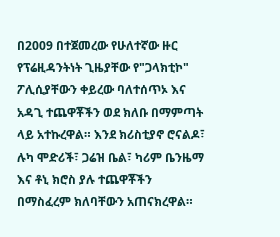በ2009 በተጀመረው የሁለተኛው ዙር የፕሬዚዳንትነት ጊዜያቸው የ"ጋላክቲኮ" ፖሊሲያቸውን ቀይረው ባለተሰጥኦ እና አዳጊ ተጨዋቾችን ወደ ክለቡ በማምጣት ላይ አተኩረዋል። እንደ ክሪስቲያኖ ሮናልዶ፣ ሉካ ሞድሪች፣ ጋሬዝ ቤል፣ ካሪም ቤንዜማ እና ቶኒ ክሮስ ያሉ ተጨዋቾችን በማስፈረም ክለባቸውን አጠናክረዋል።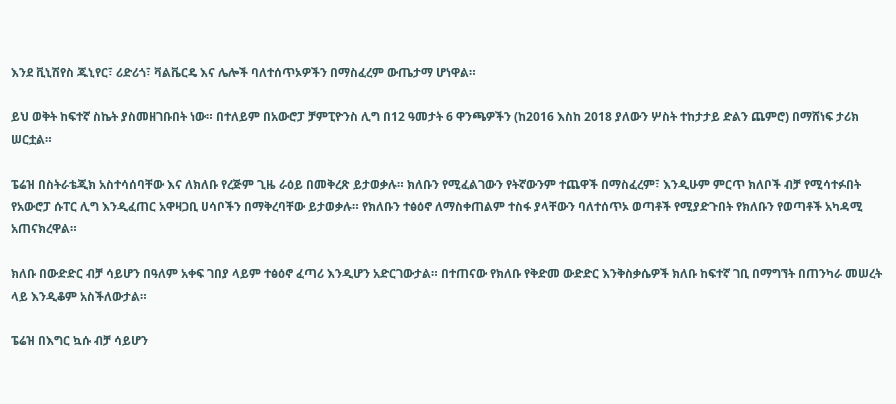እንደ ቪኒሽየስ ጁኒየር፣ ሪድሪጎ፣ ቫልቬርዴ እና ሌሎች ባለተሰጥኦዎችን በማስፈረም ውጤታማ ሆነዋል።

ይህ ወቅት ከፍተኛ ስኬት ያስመዘገቡበት ነው። በተለይም በአውሮፓ ቻምፒዮንስ ሊግ በ12 ዓመታት 6 ዋንጫዎችን (ከ2016 እስከ 2018 ያለውን ሦስት ተከታታይ ድልን ጨምሮ) በማሸነፍ ታሪክ ሠርቷል።

ፔሬዝ በስትራቴጂክ አስተሳሰባቸው እና ለክለቡ የረጅም ጊዜ ራዕይ በመቅረጽ ይታወቃሉ። ክለቡን የሚፈልገውን የትኛውንም ተጨዋች በማስፈረም፣ እንዲሁም ምርጥ ክለቦች ብቻ የሚሳተፉበት የአውሮፓ ሱፐር ሊግ እንዲፈጠር አዋዛጋቢ ሀሳቦችን በማቅረባቸው ይታወቃሉ። የክለቡን ተፅዕኖ ለማስቀጠልም ተስፋ ያላቸውን ባለተሰጥኦ ወጣቶች የሚያድጉበት የክለቡን የወጣቶች አካዳሚ አጠናክረዋል።

ክለቡ በውድድር ብቻ ሳይሆን በዓለም አቀፍ ገበያ ላይም ተፅዕኖ ፈጣሪ እንዲሆን አድርገውታል። በተጠናው የክለቡ የቅድመ ውድድር እንቅስቃሴዎች ክለቡ ከፍተኛ ገቢ በማግኘት በጠንካራ መሠረት ላይ እንዲቆም አስችለውታል።

ፔሬዝ በእግር ኳሱ ብቻ ሳይሆን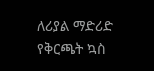ለሪያል ማድሪድ የቅርጫት ኳስ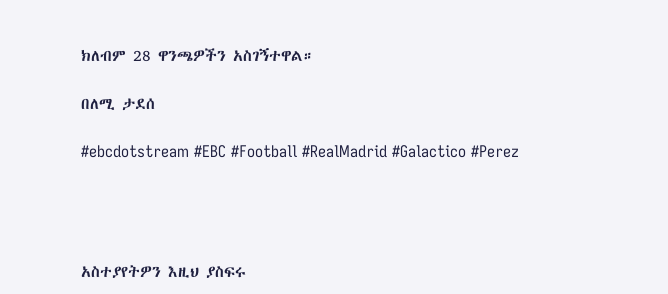ክለብም 28 ዋንጫዎችን አስገኝተዋል።

በለሚ ታደሰ

#ebcdotstream #EBC #Football #RealMadrid #Galactico #Perez




አስተያየትዎን እዚህ ያስፍሩ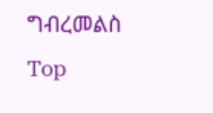ግብረመልስ
Top